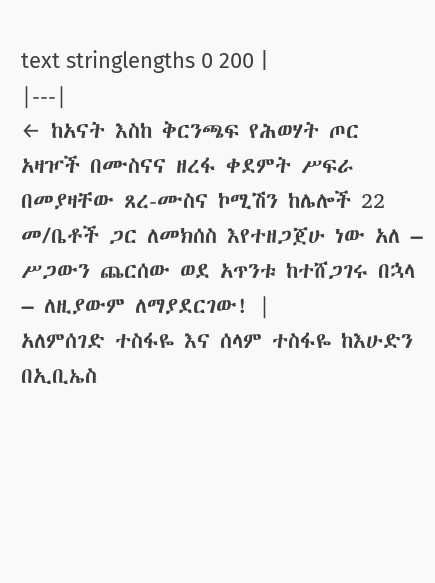text stringlengths 0 200 |
|---|
← ከአናት እስከ ቅርንጫፍ የሕወሃት ጦር አዛዦች በሙስናና ዘረፋ ቀደምት ሥፍራ በመያዛቸው ጸረ-ሙስና ኮሚሽን ከሌሎች 22 መ/ቤቶች ጋር ለመክሰስ እየተዘጋጀሁ ነው አለ – ሥጋውን ጨርሰው ወደ አጥንቱ ከተሸጋገሩ በኋላ – ለዚያውም ለማያደርገው! |
አለምሰገድ ተስፋዬ እና ሰላም ተስፋዬ ከእሁድን በኢቢኤስ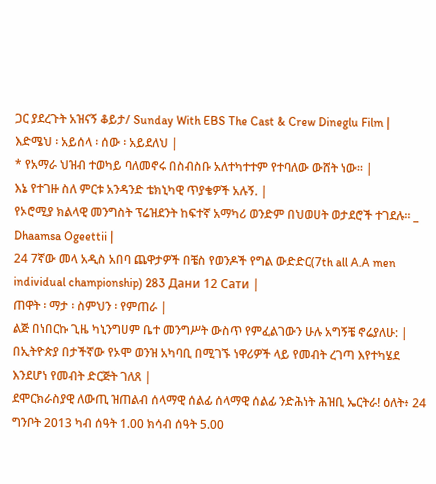ጋር ያደረጉት አዝናኝ ቆይታ/ Sunday With EBS The Cast & Crew Dineglu Film |
እድሜህ ፡ አይሰላ ፡ ሰው ፡ አይደለህ |
* የአማራ ህዝብ ተወካይ ባለመኖሩ በስብስቡ አለተካተተም የተባለው ውሸት ነው። |
እኔ የተገዙ ስለ ምርቱ አንዳንድ ቴክኒካዊ ጥያቄዎች አሉኝ. |
የኦሮሚያ ክልላዊ መንግስት ፕሬዝደንት ከፍተኛ አማካሪ ወንድም በህወሀት ወታደሮች ተገደሉ። _ Dhaamsa Ogeettii |
24 7ኛው መላ አዲስ አበባ ጨዋታዎች በቼስ የወንዶች የግል ውድድር(7th all A.A men individual championship) 283 Дани 12 Сати |
ጠዋት ፡ ማታ ፡ ስምህን ፡ የምጠራ |
ልጅ በነበርኩ ጊዜ ካኒንግሀም ቤተ መንግሥት ውስጥ የምፈልገውን ሁሉ አግኝቼ ኖሬያለሁ: |
በኢትዮጵያ በታችኛው የኦሞ ወንዝ አካባቢ በሚገኙ ነዋሪዎች ላይ የመብት ረገጣ እየተካሄደ እንደሆነ የመብት ድርጅት ገለጸ |
ደሞርክራስያዊ ለውጢ ዝጠልብ ሰላማዊ ሰልፊ ሰላማዊ ሰልፊ ንድሕነት ሕዝቢ ኤርትራ! ዕለት፥ 24 ግንቦት 2013 ካብ ሰዓት 1.00 ክሳብ ሰዓት 5.00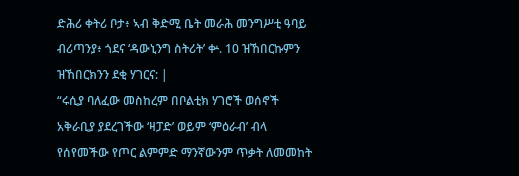ድሕሪ ቀትሪ ቦታ፥ ኣብ ቅድሚ ቤት መራሕ መንግሥቲ ዓባይ ብሪጣንያ፥ ጎደና ‘ዳውኒንግ ስትሪት’ ቍ. 10 ዝኸበርኩምን ዝኸበርክንን ደቂ ሃገርና: |
“ሩሲያ ባለፈው መስከረም በቦልቲክ ሃገሮች ወሰኖች አቅራቢያ ያደረገችው ‘ዛፓድ’ ወይም ‘ምዕራብ’ ብላ የሰየመችው የጦር ልምምድ ማንኛውንም ጥቃት ለመመከት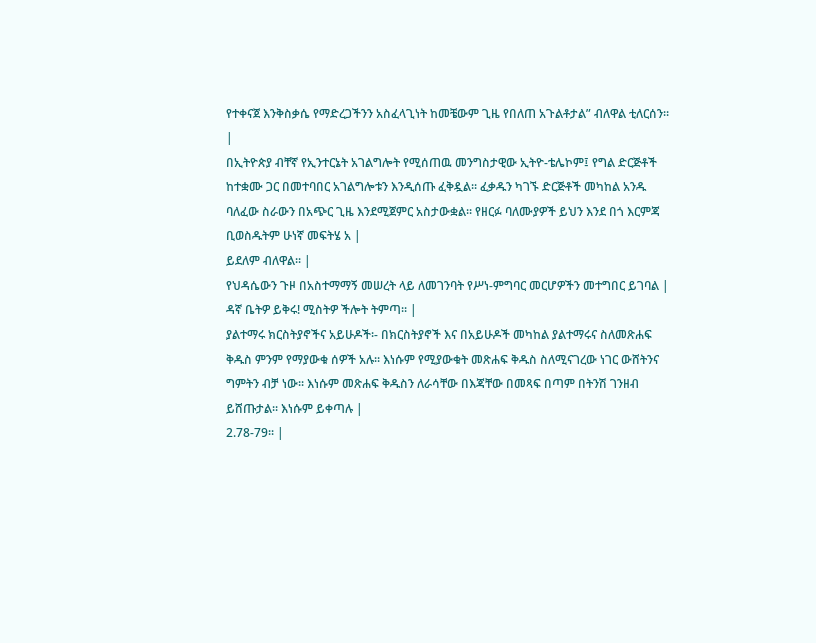የተቀናጀ እንቅስቃሴ የማድረጋችንን አስፈላጊነት ከመቼውም ጊዜ የበለጠ አጉልቶታል” ብለዋል ቲለርሰን። |
በኢትዮጵያ ብቸኛ የኢንተርኔት አገልግሎት የሚሰጠዉ መንግስታዊው ኢትዮ-ቴሌኮም፤ የግል ድርጅቶች ከተቋሙ ጋር በመተባበር አገልግሎቱን እንዲሰጡ ፈቅዷል፡፡ ፈቃዱን ካገኙ ድርጅቶች መካከል አንዱ ባለፈው ስራውን በአጭር ጊዜ እንደሚጀምር አስታውቋል፡፡ የዘርፉ ባለሙያዎች ይህን እንደ በጎ እርምጃ ቢወስዱትም ሁነኛ መፍትሄ አ |
ይደለም ብለዋል፡፡ |
የህዳሴውን ጉዞ በአስተማማኝ መሠረት ላይ ለመገንባት የሥነ-ምግባር መርሆዎችን መተግበር ይገባል |
ዳኛ ቤትዎ ይቅሩ! ሚስትዎ ችሎት ትምጣ፡፡ |
ያልተማሩ ክርስትያኖችና አይሁዶች፡- በክርስትያኖች እና በአይሁዶች መካከል ያልተማሩና ስለመጽሐፍ ቅዱስ ምንም የማያውቁ ሰዎች አሉ፡፡ እነሱም የሚያውቁት መጽሐፍ ቅዱስ ስለሚናገረው ነገር ውሸትንና ግምትን ብቻ ነው፡፡ እነሱም መጽሐፍ ቅዱስን ለራሳቸው በእጃቸው በመጻፍ በጣም በትንሽ ገንዘብ ይሸጡታል፡፡ እነሱም ይቀጣሉ |
2.78-79፡፡ |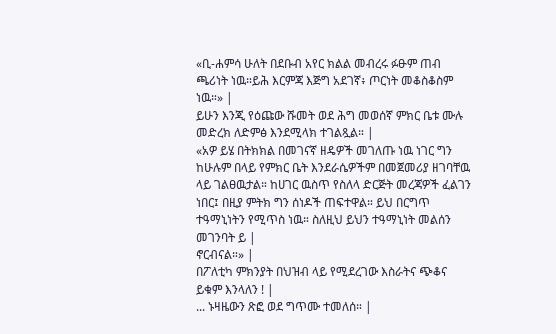«ቢ-ሐምሳ ሁለት በደቡብ አየር ክልል መብረሩ ፉፁም ጠብ ጫሪነት ነዉ።ይሕ እርምጃ እጅግ አደገኛ፥ ጦርነት መቆስቆስም ነዉ።» |
ይሁን እንጂ የዕጩው ሹመት ወደ ሕግ መወሰኛ ምክር ቤቱ ሙሉ መድረክ ለድምፅ እንደሚላክ ተገልጿል። |
«አዎ ይሄ በትክክል በመገናኛ ዘዴዎች መገለጡ ነዉ ነገር ግን ከሁሉም በላይ የምክር ቤት እንደራሴዎችም በመጀመሪያ ዘገባቸዉ ላይ ገልፀዉታል። ከሀገር ዉስጥ የስለላ ድርጅት መረጃዎች ፈልገን ነበር፤ በዚያ ምትክ ግን ሰነዶች ጠፍተዋል። ይህ በርግጥ ተዓማኒነትን የሚጥስ ነዉ። ስለዚህ ይህን ተዓማኒነት መልሰን መገንባት ይ |
ኖርብናል።» |
በፖለቲካ ምክንያት በህዝብ ላይ የሚደረገው እስራትና ጭቆና ይቁም እንላለን ! |
... ኑዛዜውን ጽፎ ወደ ግጥሙ ተመለሰ። |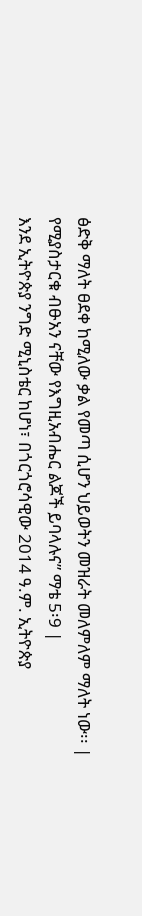ፅድቅ ማለት ፀደቀ ከሚለው ቃል የመጣ ሲሆን ህይወትን መዝራት መለምለም ማለት ነው፡፡ |
የሚያስታርቁ ብፁአን ናቸው የእግዚአብሔር ልጆች ይባላሉና” ማቴ 5፡9 |
እንደ ኢትዮጵያ ንግድ ሚኒስቴር ከሆነ፣ በጎርጎሮሳዊው 2014 ዓ.ም. ኢትዮጵያ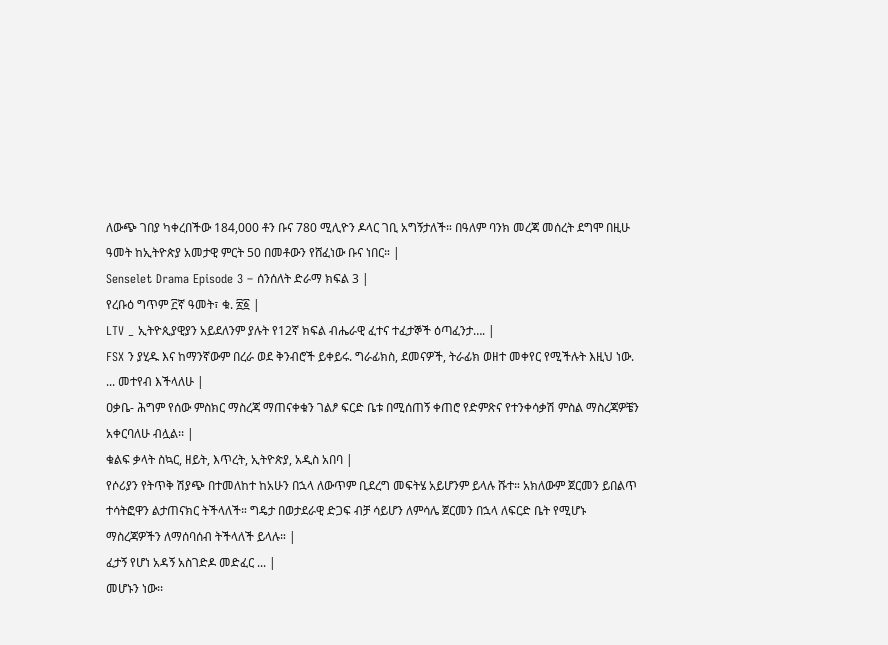ለውጭ ገበያ ካቀረበችው 184,000 ቶን ቡና 780 ሚሊዮን ዶላር ገቢ አግኝታለች። በዓለም ባንክ መረጃ መሰረት ደግሞ በዚሁ ዓመት ከኢትዮጵያ አመታዊ ምርት 50 በመቶውን የሸፈነው ቡና ነበር። |
Senselet Drama Episode 3 – ሰንሰለት ድራማ ክፍል 3 |
የረቡዕ ግጥም ፫ኛ ዓመት፣ ቁ. ፳፩ |
LTV _ ኢትዮጲያዊያን አይደለንም ያሉት የ12ኛ ክፍል ብሔራዊ ፈተና ተፈታኞች ዕጣፈንታ…. |
FSX ን ያሂዱ እና ከማንኛውም በረራ ወደ ቅንብሮች ይቀይሩ. ግራፊክስ, ደመናዎች, ትራፊክ ወዘተ መቀየር የሚችሉት እዚህ ነው. ... መተየብ እችላለሁ |
ዐቃቤ- ሕግም የሰው ምስክር ማስረጃ ማጠናቀቁን ገልፆ ፍርድ ቤቱ በሚሰጠኝ ቀጠሮ የድምጽና የተንቀሳቃሽ ምስል ማስረጃዎቼን አቀርባለሁ ብሏል፡፡ |
ቁልፍ ቃላት ስኳር, ዘይት, እጥረት, ኢትዮጵያ, አዲስ አበባ |
የሶሪያን የትጥቅ ሽያጭ በተመለከተ ከአሁን በኋላ ለውጥም ቢደረግ መፍትሄ አይሆንም ይላሉ ሹተ። አክለውም ጀርመን ይበልጥ ተሳትፎዋን ልታጠናክር ትችላለች። ግዴታ በወታደራዊ ድጋፍ ብቻ ሳይሆን ለምሳሌ ጀርመን በኋላ ለፍርድ ቤት የሚሆኑ ማስረጃዎችን ለማሰባሰብ ትችላለች ይላሉ። |
ፈታኝ የሆነ አዳኝ አስገድዶ መድፈር ... |
መሆኑን ነው፡፡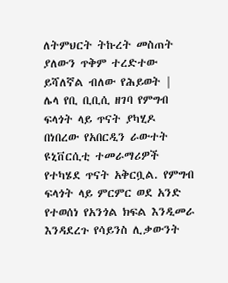ለትምህርት ትኩረት መስጠት ያለውን ጥቅም ተረድተው ይሻለኛል ብለው የሕይወት |
ሌላ የቢ ቢቢሲ ዘገባ የምግብ ፍላጎት ላይ ጥናት ያካሂዶ በነበረው የአበርዲን ራውተት ዩኒቨርሲቲ ተመራማሪዎች የተካሄደ ጥናት አቅርቧል. የምግብ ፍላጎት ላይ ምርምር ወደ አንድ የተወሰነ የአንጎል ክፍል እንዲመራ እንዳደረጉ የሳይንስ ሊቃውንት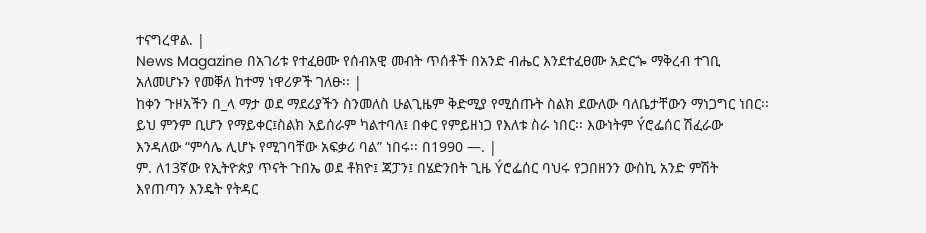ተናግረዋል. |
News Magazine በአገሪቱ የተፈፀሙ የሰብአዊ መብት ጥሰቶች በአንድ ብሔር እንደተፈፀሙ አድርጐ ማቅረብ ተገቢ አለመሆኑን የመቐለ ከተማ ነዋሪዎች ገለፁ፡፡ |
ከቀን ጉዞአችን በ_ላ ማታ ወደ ማደሪያችን ስንመለስ ሁልጊዜም ቅድሚያ የሚሰጡት ስልክ ደውለው ባለቤታቸውን ማነጋግር ነበር፡፡ ይህ ምንም ቢሆን የማይቀር፤ስልክ አይሰራም ካልተባለ፤ በቀር የምይዘነጋ የእለቱ ስራ ነበር፡፡ እውነትም Ýሮፌሰር ሽፈራው እንዳለው “ምሳሌ ሊሆኑ የሚገባቸው አፍቃሪ ባል” ነበሩ፡፡ በ1990 —. |
ም. ለ13ኛው የኢትዮጵያ ጥናት ጉበኤ ወደ ቶክዮ፤ ጃፓን፤ በሄድንበት ጊዜ Ýሮፌሰር ባህሩ የጋበዘንን ውስኪ አንድ ምሽት እየጠጣን እንዴት የትዳር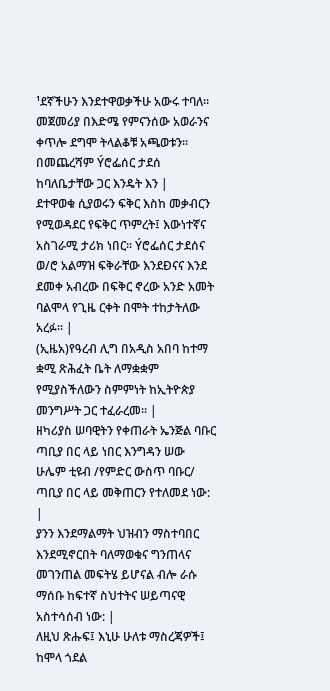¹ደኛችሁን እንደተዋወቃችሁ አውሩ ተባለ፡፡ መጀመሪያ በእድሜ የምናንሰው አወራንና ቀጥሎ ደግሞ ትላልቆቹ አጫወቱን፡፡ በመጨረሻም Ýሮፌሰር ታደሰ ከባለቤታቸው ጋር እንዴት እን |
ደተዋወቁ ሲያወሩን ፍቅር እስከ መቃብርን የሚወዳደር የፍቅር ጥምረት፤ እውነተኛና አስገራሚ ታሪክ ነበር፡፡ Ýሮፌሰር ታደሰና ወ/ሮ አልማዝ ፍቅራቸው እንደÐናና እንደ ደመቀ አብረው በፍቅር ኖረው አንድ አመት ባልሞላ የጊዜ ርቀት በሞት ተከታትለው አረፉ፡፡ |
(ኢዜአ)የዓረብ ሊግ በአዲስ አበባ ከተማ ቋሚ ጽሕፈት ቤት ለማቋቋም የሚያስችለውን ስምምነት ከኢትዮጵያ መንግሥት ጋር ተፈራረመ፡፡ |
ዘካሪያስ ሠባዊትን የቀጠራት ኤንጅል ባቡር ጣቢያ በር ላይ ነበር እንግዳን ሠው ሁሌም ቲዩብ /የምድር ውስጥ ባቡር/ ጣቢያ በር ላይ መቅጠርን የተለመደ ነው: |
ያንን እንደማልማት ህዝብን ማስተባበር እንደሚኖርበት ባለማወቁና ግንጠላና መገንጠል መፍትሄ ይሆናል ብሎ ራሱ ማሰቡ ከፍተኛ ስህተትና ሠይጣናዊ አስተሳሰብ ነው: |
ለዚህ ጽሑፍ፤ እኒሁ ሁለቱ ማስረጃዎች፤ ከሞላ ጎደል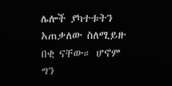ሌሎች ያካተቱትን አጠቃለው ስለሚይዙ በቂ ናቸው። ሆኖም ግን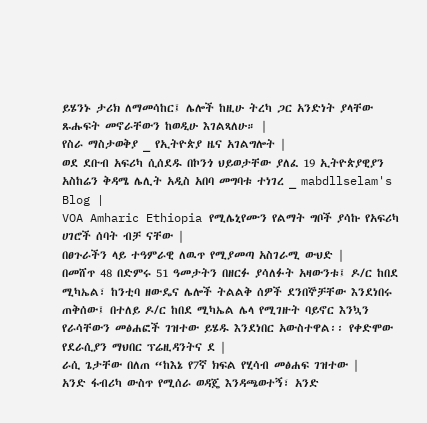ይሄንኑ ታሪክ ለማመሳከር፤ ሌሎች ከዚሁ ትረካ ጋር አንድነት ያላቸው ጹሑፍት መኖራቸውን ከወዲሁ እገልጻለሁ። |
የስራ ማስታወቅያ _ የኢትዮጵያ ዜና አገልግሎት |
ወደ ደቡብ አፍሪካ ሲሰደዱ በኮንጎ ህይወታቸው ያለፈ 19 ኢትዮጵያዊያን አስከሬን ቅዳሜ ሌሊት አዲስ አበባ መግባቱ ተነገረ _ mabdllselam's Blog |
VOA Amharic Ethiopia የሚሌኒየሙን የልማት ግቦች ያሳኩ የአፍሪካ ሀገሮች ሰባት ብቻ ናቸው |
በፀጉራችን ላይ ተዓምራዊ ለዉጥ የሚያመጣ አስገራሚ ውህድ |
በመሸጥ 48 በድምሩ 51 ዓመታትን በዘርፉ ያሳለፉት አዛውንቱ፤ ዶ/ር ከበደ ሚካኤል፣ ከንቲባ ዘውዴና ሌሎች ትልልቅ ሰዎች ደንበኞቻቸው እንደነበሩ ጠቅሰው፤ በተለይ ዶ/ር ከበደ ሚካኤል ሌላ የሚገዙት ባይኖር እንኳን የራሳቸውን መፅሐፎች ገዝተው ይሄዱ እንደነበር አውስተዋል፡፡ የቀድሞው የደራሲያን ማህበር ፕሬዚዳንትና ደ |
ራሲ ጌታቸው በለጠ “ከእኔ የ7ኛ ክፍል የሂሳብ መፅሐፍ ገዝተው |
አንድ ፋብሪካ ውስጥ የሚሰራ ወዳጄ እንዳጫወተኝ፣ አንድ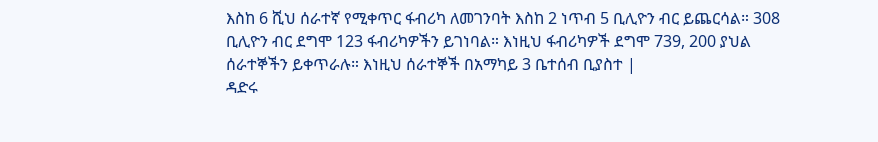እስከ 6 ሺህ ሰራተኛ የሚቀጥር ፋብሪካ ለመገንባት እስከ 2 ነጥብ 5 ቢሊዮን ብር ይጨርሳል። 308 ቢሊዮን ብር ደግሞ 123 ፋብሪካዎችን ይገነባል። እነዚህ ፋብሪካዎች ደግሞ 739, 200 ያህል ሰራተኞችን ይቀጥራሉ። እነዚህ ሰራተኞች በአማካይ 3 ቤተሰብ ቢያስተ |
ዳድሩ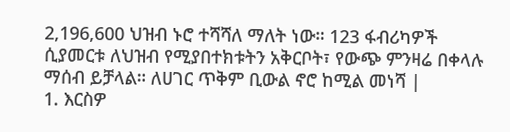2,196,600 ህዝብ ኑሮ ተሻሻለ ማለት ነው። 123 ፋብሪካዎች ሲያመርቱ ለህዝብ የሚያበተክቱትን አቅርቦት፣ የውጭ ምንዛሬ በቀላሉ ማሰብ ይቻላል። ለሀገር ጥቅም ቢውል ኖሮ ከሚል መነሻ |
1. እርስዎ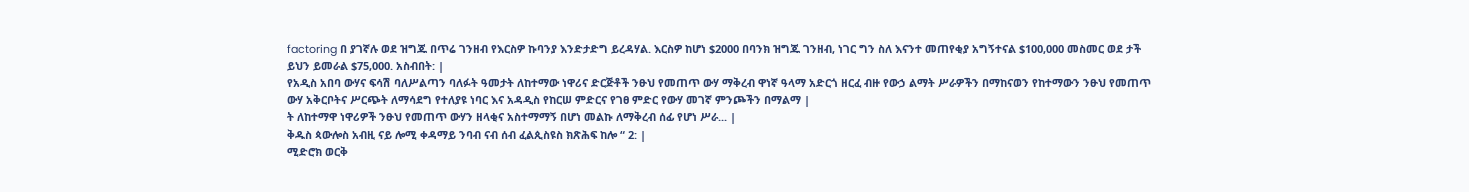factoring በ ያገኛሉ ወደ ዝግጁ በጥሬ ገንዘብ የእርስዎ ኩባንያ እንድታድግ ይረዳሃል. እርስዎ ከሆነ $2000 በባንክ ዝግጁ ገንዘብ, ነገር ግን ስለ እናንተ መጠየቂያ አግኝተናል $100,000 መስመር ወደ ታች ይህን ይመራል $75,000. አስብበት: |
የአዲስ አበባ ውሃና ፍሳሽ ባለሥልጣን ባለፉት ዓመታት ለከተማው ነዋሪና ድርጅቶች ንፁህ የመጠጥ ውሃ ማቅረብ ዋነኛ ዓላማ አድርጎ ዘርፈ ብዙ የውኃ ልማት ሥራዎችን በማከናወን የከተማውን ንፁህ የመጠጥ ውሃ አቅርቦትና ሥርጭት ለማሳደግ የተለያዩ ነባር እና አዳዲስ የከርሠ ምድርና የገፀ ምድር የውሃ መገኛ ምንጮችን በማልማ |
ት ለከተማዋ ነዋሪዎች ንፁህ የመጠጥ ውሃን ዘላቂና አስተማማኝ በሆነ መልኩ ለማቅረብ ሰፊ የሆነ ሥራ... |
ቅዱስ ጳውሎስ አብዚ ናይ ሎሚ ቀዳማይ ንባብ ናብ ሰብ ፈልጲስዩስ ክጽሕፍ ከሎ “ 2: |
ሚድሮክ ወርቅ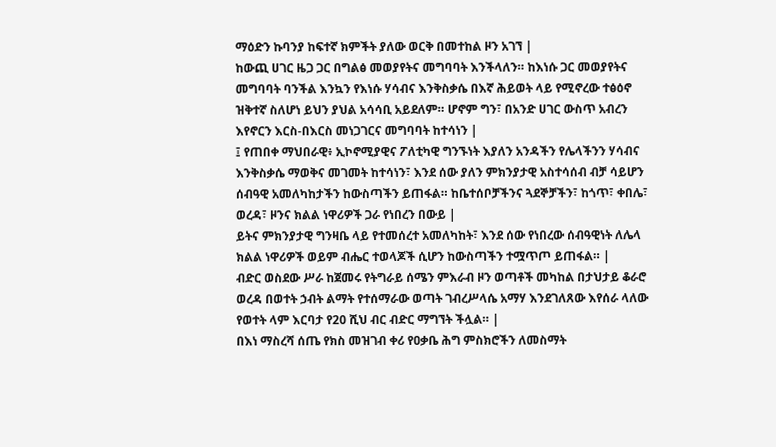ማዕድን ኩባንያ ከፍተኛ ክምችት ያለው ወርቅ በመተከል ዞን አገኘ |
ከውጪ ሀገር ዜጋ ጋር በግልፅ መወያየትና መግባባት እንችላለን። ከእነሱ ጋር መወያየትና መግባባት ባንችል እንኳን የእነሱ ሃሳብና እንቅስቃሴ በእኛ ሕይወት ላይ የሚኖረው ተፅዕኖ ዝቅተኛ ስለሆነ ይህን ያህል አሳሳቢ አይደለም። ሆኖም ግን፣ በአንድ ሀገር ውስጥ አብረን እየኖርን እርስ-በእርስ መነጋገርና መግባባት ከተሳነን |
፤ የጠበቀ ማህበራዊ፥ ኢኮኖሚያዊና ፖለቲካዊ ግንኙነት እያለን አንዳችን የሌላችንን ሃሳብና እንቅስቃሴ ማወቅና መገመት ከተሳነን፣ እንደ ሰው ያለን ምክንያታዊ አስተሳሰብ ብቻ ሳይሆን ሰብዓዊ አመለካከታችን ከውስጣችን ይጠፋል። ከቤተሰቦቻችንና ጓደኞቻችን፣ ከጎጥ፣ ቀበሌ፣ ወረዳ፣ ዞንና ክልል ነዋሪዎች ጋራ የነበረን በውይ |
ይትና ምክንያታዊ ግንዛቤ ላይ የተመሰረተ አመለካከት፣ እንደ ሰው የነበረው ሰብዓዊነት ለሌላ ክልል ነዋሪዎች ወይም ብሔር ተወላጆች ሲሆን ከውስጣችን ተሟጥጦ ይጠፋል። |
ብድር ወስደው ሥራ ከጀመሩ የትግራይ ሰሜን ምእራብ ዞን ወጣቶች መካከል በታህታይ ቆራሮ ወረዳ በወተት ኃብት ልማት የተሰማራው ወጣት ገብረሥላሴ አማሃ እንደገለጸው እየሰራ ላለው የወተት ላም እርባታ የ20 ሺህ ብር ብድር ማግኘት ችሏል። |
በእነ ማስረሻ ሰጤ የክስ መዝገብ ቀሪ የዐቃቤ ሕግ ምስክሮችን ለመስማት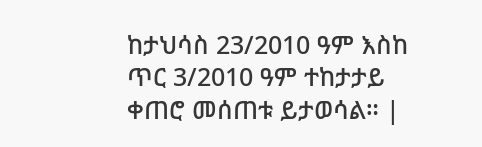ከታህሳስ 23/2010 ዓም እስከ ጥር 3/2010 ዓም ተከታታይ ቀጠሮ መሰጠቱ ይታወሳል። |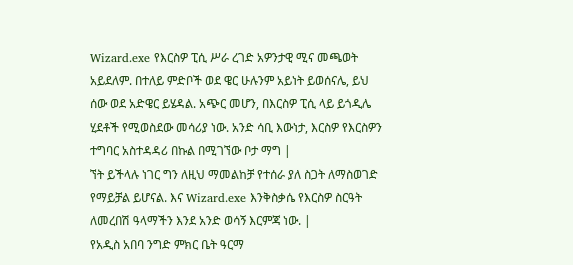Wizard.exe የእርስዎ ፒሲ ሥራ ረገድ አዎንታዊ ሚና መጫወት አይደለም. በተለይ ምድቦች ወደ ዌር ሁሉንም አይነት ይወሰናሌ, ይህ ሰው ወደ አድዌር ይሄዳል. አጭር መሆን, በእርስዎ ፒሲ ላይ ይጎዲሌ ሂደቶች የሚወስደው መሳሪያ ነው. አንድ ሳቢ እውነታ, እርስዎ የእርስዎን ተግባር አስተዳዳሪ በኩል በሚገኘው ቦታ ማግ |
ኘት ይችላሉ ነገር ግን ለዚህ ማመልከቻ የተሰራ ያለ ስጋት ለማስወገድ የማይቻል ይሆናል. እና Wizard.exe እንቅስቃሴ የእርስዎ ስርዓት ለመረበሽ ዓላማችን እንደ አንድ ወሳኝ እርምጃ ነው. |
የአዲስ አበባ ንግድ ምክር ቤት ዓርማ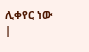ሊቀየር ነው |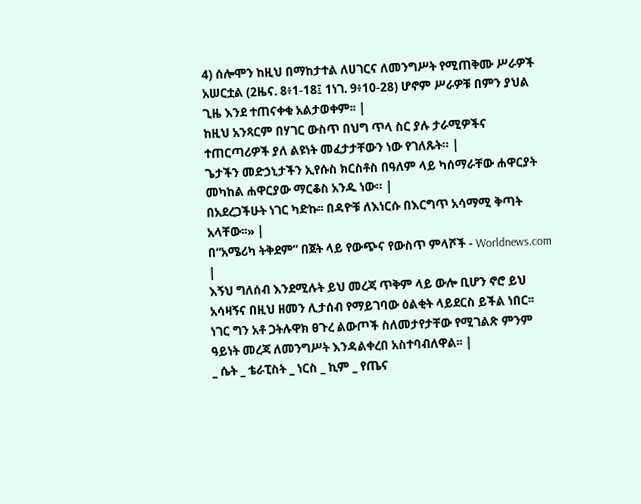4) ሰሎሞን ከዚህ በማከታተል ለሀገርና ለመንግሥት የሚጠቅሙ ሥራዎች አሠርቷል (2ዜና. 8፥1-18፤ 1ነገ. 9፥10-28) ሆኖም ሥራዎቹ በምን ያህል ጊዜ እንደ ተጠናቀቁ አልታወቀም፡፡ |
ከዚህ አንጻርም በሃገር ውስጥ በህግ ጥላ ስር ያሉ ታራሚዎችና ተጠርጣሪዎች ያለ ልዩነት መፈታታቸውን ነው የገለጹት። |
ጌታችን መድኃኒታችን ኢየሱስ ክርስቶስ በዓለም ላይ ካሰማራቸው ሐዋርያት መካከል ሐዋርያው ማርቆስ አንዱ ነው። |
በአደረጋችሁት ነገር ካድኩ፡፡ በዳዮቹ ለእነርሱ በእርግጥ አሳማሚ ቅጣት አላቸው፡፡» |
በ“አሜሪካ ትቅደም” በጀት ላይ የውጭና የውስጥ ምላሾች - Worldnews.com |
እኝህ ግለሰብ እንደሚሉት ይህ መረጃ ጥቅም ላይ ውሎ ቢሆን ኖሮ ይህ አሳዛኝና በዚህ ዘመን ሊታሰብ የማይገባው ዕልቂት ላይደርስ ይችል ነበር፡፡ ነገር ግን አቶ ጋትሉዋክ ፀጉረ ልውጦች ስለመታየታቸው የሚገልጽ ምንም ዓይነት መረጃ ለመንግሥት እንዳልቀረበ አስተባብለዋል፡፡ |
_ ሴት _ ቴራፒስት _ ነርስ _ ኪም _ የጤና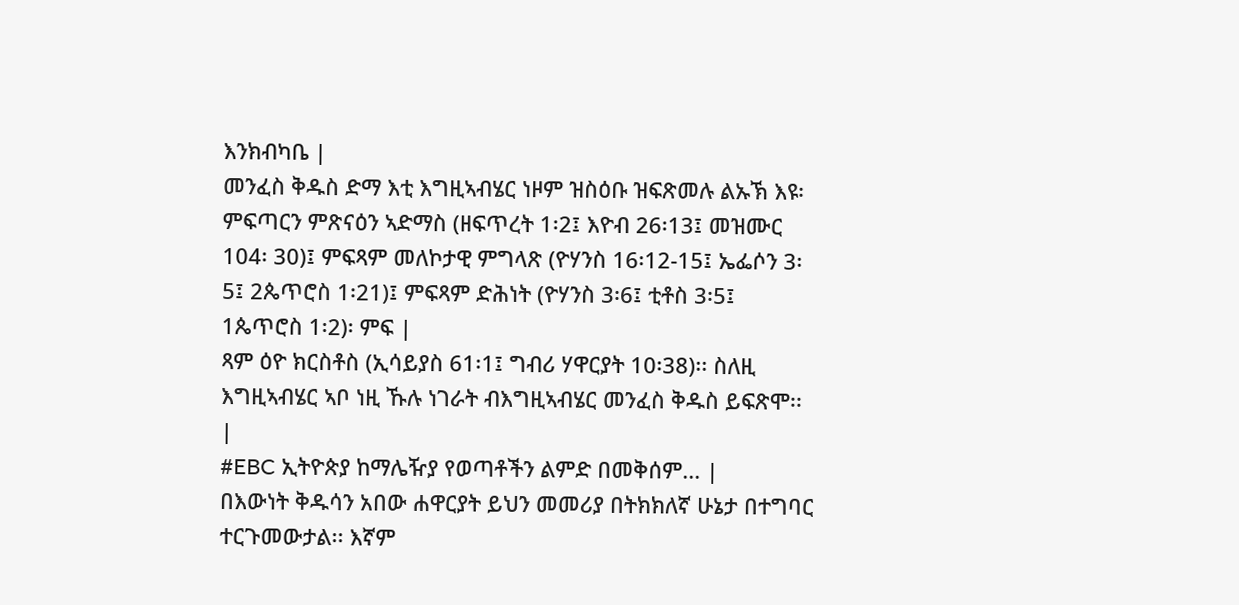እንክብካቤ |
መንፈስ ቅዱስ ድማ እቲ እግዚኣብሄር ነዞም ዝስዕቡ ዝፍጽመሉ ልኡኽ እዩ፡ ምፍጣርን ምጽናዕን ኣድማስ (ዘፍጥረት 1፡2፤ እዮብ 26፡13፤ መዝሙር 104፡ 30)፤ ምፍጻም መለኮታዊ ምግላጽ (ዮሃንስ 16፡12-15፤ ኤፌሶን 3፡5፤ 2ጴጥሮስ 1፡21)፤ ምፍጻም ድሕነት (ዮሃንስ 3፡6፤ ቲቶስ 3፡5፤ 1ጴጥሮስ 1፡2)፡ ምፍ |
ጻም ዕዮ ክርስቶስ (ኢሳይያስ 61፡1፤ ግብሪ ሃዋርያት 10፡38)፡፡ ስለዚ እግዚኣብሄር ኣቦ ነዚ ኹሉ ነገራት ብእግዚኣብሄር መንፈስ ቅዱስ ይፍጽሞ፡፡ |
#EBC ኢትዮጵያ ከማሌዥያ የወጣቶችን ልምድ በመቅሰም... |
በእውነት ቅዱሳን አበው ሐዋርያት ይህን መመሪያ በትክክለኛ ሁኔታ በተግባር ተርጉመውታል፡፡ እኛም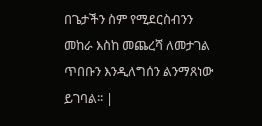በጌታችን ስም የሚደርስብንን መከራ እስከ መጨረሻ ለመታገል ጥበቡን እንዲለግሰን ልንማጸነው ይገባል፡፡ |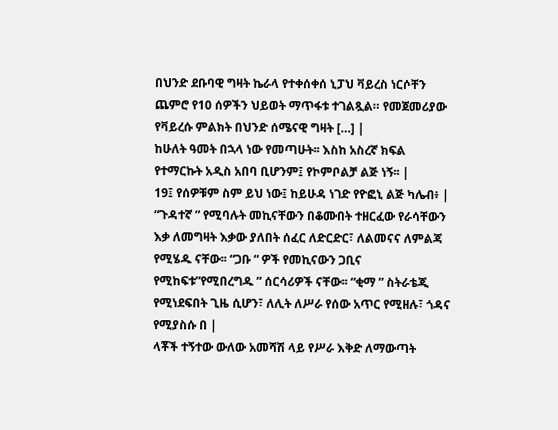በህንድ ደቡባዊ ግዛት ኬራላ የተቀሰቀሰ ኒፓህ ቫይረስ ነርሶቸን ጨምሮ የ10 ሰዎችን ህይወት ማጥፋቱ ተገልጿል። የመጀመሪያው የቫይረሱ ምልክት በህንድ ሰሜናዊ ግዛት […] |
ከሁለት ዓመት በኋላ ነው የመጣሁት፡፡ እስከ አስረኛ ክፍል የተማርኩት አዲስ አበባ ቢሆንም፤ የኮምቦልቻ ልጅ ነኝ፡፡ |
19፤ የሰዎቹም ስም ይህ ነው፤ ከይሁዳ ነገድ የዮፎኒ ልጅ ካሌብ፥ |
“ጉዳተኛ ” የሚባሉት መኪናቸውን በቆሙበት ተዘርፈው የራሳቸውን እቃ ለመግዛት እቃው ያለበት ሰፈር ለድርድር፣ ለልመናና ለምልጃ የሚሄዱ ናቸው፡፡ “ጋቡ “ ዎች የመኪናውን ጋቢና የሚከፍቱ”የሚበረግዱ ” ሰርሳሪዎች ናቸው፡፡ “ቂማ ” ስትራቴጂ የሚነደፍበት ጊዜ ሲሆን፣ ለሊት ለሥራ የሰው አጥር የሚዘሉ፣ ጎዳና የሚያስሱ በ |
ላቾች ተኝተው ውለው አመሻሽ ላይ የሥራ እቅድ ለማውጣት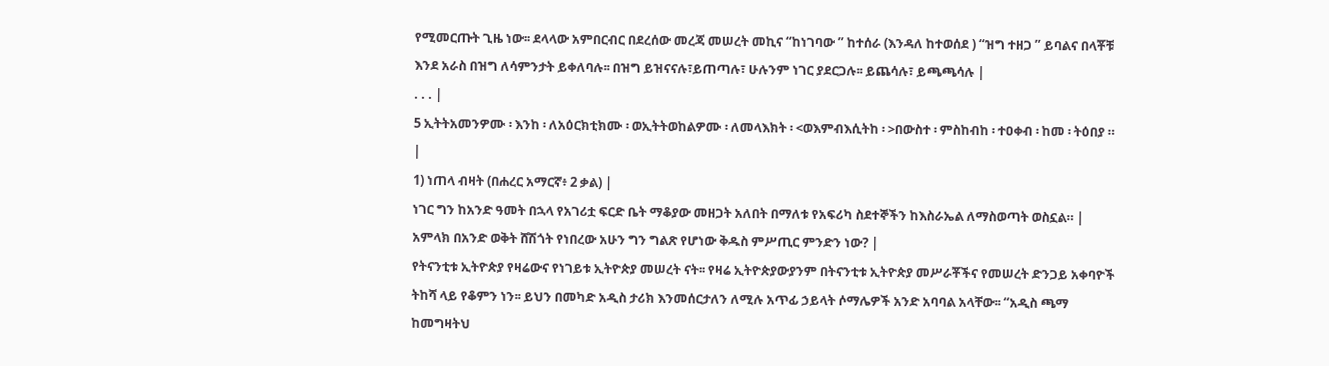የሚመርጡት ጊዜ ነው፡፡ ደላላው አምበርብር በደረሰው መረጃ መሠረት መኪና “ከነገባው ” ከተሰራ (እንዳለ ከተወሰደ ) “ዝግ ተዘጋ ” ይባልና በላቾቹ እንደ አራስ በዝግ ለሳምንታት ይቀለባሉ፡፡ በዝግ ይዝናናሉ፣ይጠጣሉ፣ ሁሉንም ነገር ያደርጋሉ፡፡ ይጨሳሉ፣ ይጫጫሳሉ |
. . . |
5 ኢትትአመንዎሙ ፡ እንከ ፡ ለአዕርክቲክሙ ፡ ወኢትትወከልዎሙ ፡ ለመላእክት ፡ <ወእምብእሲትከ ፡ >በውስተ ፡ ምስከብከ ፡ ተዐቀብ ፡ ከመ ፡ ትዕበያ ። |
1) ነጠላ ብዛት (በሐረር አማርኛ፥ 2 ቃል) |
ነገር ግን ከአንድ ዓመት በኋላ የአገሪቷ ፍርድ ቤት ማቆያው መዘጋት አለበት በማለቱ የአፍሪካ ስደተኞችን ከእስራኤል ለማስወጣት ወስኗል። |
አምላክ በአንድ ወቅት ሸሽጎት የነበረው አሁን ግን ግልጽ የሆነው ቅዱስ ምሥጢር ምንድን ነው? |
የትናንቲቱ ኢትዮጵያ የዛሬውና የነገይቱ ኢትዮጵያ መሠረት ናት፡፡ የዛሬ ኢትዮጵያውያንም በትናንቲቱ ኢትዮጵያ መሥራቾችና የመሠረት ድንጋይ አቀባዮች ትከሻ ላይ የቆምን ነን፡፡ ይህን በመካድ አዲስ ታሪክ እንመሰርታለን ለሚሉ አጥፊ ኃይላት ሶማሌዎች አንድ አባባል አላቸው፡፡ “አዲስ ጫማ ከመግዛትህ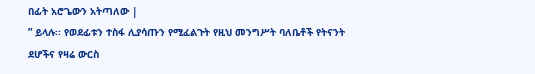በፊት አሮጌውን አትጣለው |
” ይላሉ፡፡ የወደፊቱን ተስፋ ሊያሳጡን የሚፈልጉት የዚህ መንግሥት ባለቤቶች የትናንት ደሆችና የዛሬ ውርስ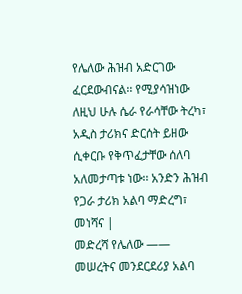የሌለው ሕዝብ አድርገው ፈርደውብናል፡፡ የሚያሳዝነው ለዚህ ሁሉ ሴራ የራሳቸው ትረካ፣ አዲስ ታሪክና ድርሰት ይዘው ሲቀርቡ የቅጥፈታቸው ሰለባ አለመታጣቱ ነው፡፡ አንድን ሕዝብ የጋራ ታሪክ አልባ ማድረግ፣ መነሻና |
መድረሻ የሌለው —— መሠረትና መንደርደሪያ አልባ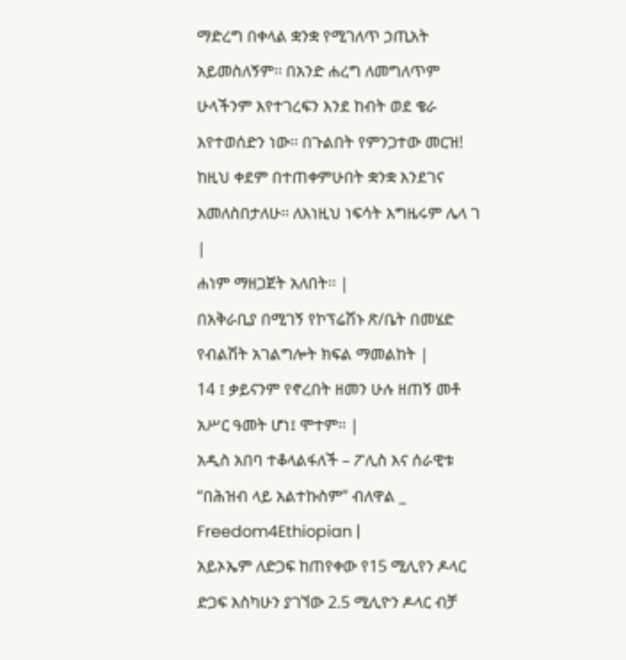ማድረግ በቀላል ቋንቋ የሚገለጥ ኃጢአት አይመስለኝም፡፡ በአንድ ሐረግ ለመግለጥም ሁላችንም እየተገረፍን እንደ ከብት ወደ ቄራ እየተወሰድን ነው፡፡ በጉልበት የምንጋተው መርዝ! ከዚህ ቀደም በተጠቀምሁበት ቋንቋ እንደገና እመለስበታለሁ፡፡ ለእነዚህ ነፍሳት እግዜሩም ሌላ ገ |
ሐነም ማዘጋጀት አለበት፡፡ |
በአቅራቢያ በሚገኝ የኮፕሬሽኑ ጽ/ቤት በመሄድ የብልሽት አገልግሎት ክፍል ማመልከት |
14 ፤ ቃይናንም የኖረበት ዘመን ሁሉ ዘጠኝ መቶ አሥር ዓመት ሆነ፤ ሞተም። |
አዲስ አበባ ተቆላልፋለች – ፖሊስ እና ሰራዊቱ “በሕዝብ ላይ አልተኩስም” ብለዋል _ Freedom4Ethiopian |
አይኦኤም ለድጋፍ ከጠየቀው የ15 ሚሊየን ዶላር ድጋፍ እስካሁን ያገኘው 2.5 ሚሊዮን ዶላር ብቻ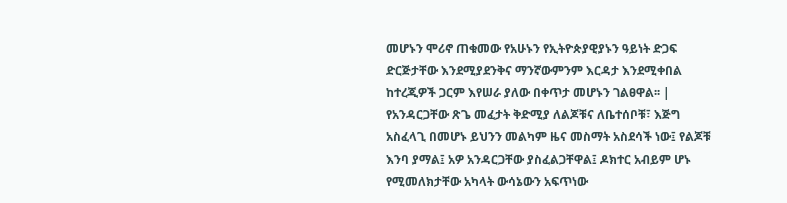መሆኑን ሞሪኖ ጠቁመው የአሁኑን የኢትዮጵያዊያኑን ዓይነት ድጋፍ ድርጅታቸው እንደሚያደንቅና ማንኛውምንም እርዳታ እንደሚቀበል ከተረጂዎች ጋርም እየሠራ ያለው በቀጥታ መሆኑን ገልፀዋል፡፡ |
የአንዳርጋቸው ጽጌ መፈታት ቅድሚያ ለልጆቹና ለቤተሰቦቹ፣ እጅግ አስፈላጊ በመሆኑ ይህንን መልካም ዜና መስማት አስደሳች ነው፤ የልጆቹ እንባ ያማል፤ አዎ አንዳርጋቸው ያስፈልጋቸዋል፤ ዶክተር አብይም ሆኑ የሚመለክታቸው አካላት ውሳኔውን አፍጥነው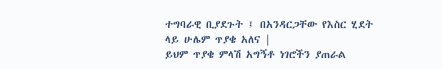ተግባራዊ ቢያደጉት ፤ በአንዳርጋቸው የእስር ሂደት ላይ ሁሌም ጥያቄ አለና |
ይህም ጥያቄ ምላሽ አግኝቶ ነገሮችን ያጠራል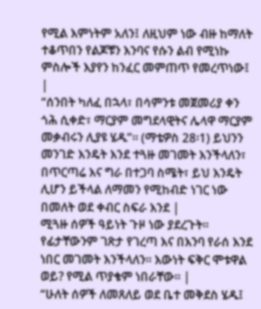የሚል እምነትም አለን፤ ለዚህም ነው ብዙ ከማለት ተቆጥበን የልጆቹን እንባና የሱን ልብ የሚነኩ ምስሎች እያየን ከንፈር መምጠጥ የመረጥነው፤ |
“ሰንበት ካለፈ በኋላ፣ በሳምንቱ መጀመሪያ ቀን ጎሕ ሲቀድ፣ ማርያም መግደላዊትና ሌላዋ ማርያም መቃብሩን ሊያዩ ሄዱ”። (ማቴዎስ 28፡1) ይህንን መንገድ እንዴት እንደ ተጓዙ መገመት እንችላለን፣ በጥርጣሬ እና ግራ በተጋባ ስሜት፣ ይህ እንዴት ሊሆን ይችላል ለማመን የሚከብድ ነገር ነው በመለት ወደ ቀብር ስፍራ እንደ |
ሚጓዙ ሰዎች ዓይነት ጉዞ ነው ያደረጉት። የፊታቸውንም ገጽታ የገረጣ እና በእንባ የራሰ እንደ ነበር መገመት እንችላለን። እውነት ፍቅር ሞቱዋል ወይ? የሚል ጥያቄም ነበራቸው። |
“ሁለት ሰዎች ለመጸለይ ወደ ቤተ መቅደስ ሄዱ፤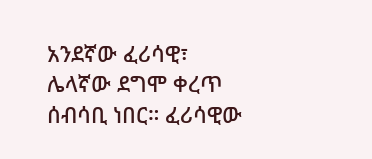አንደኛው ፈሪሳዊ፣ ሌላኛው ደግሞ ቀረጥ ሰብሳቢ ነበር። ፈሪሳዊው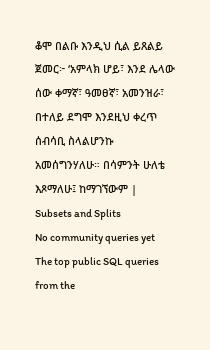ቆሞ በልቡ እንዲህ ሲል ይጸልይ ጀመር፦ ‘አምላክ ሆይ፣ እንደ ሌላው ሰው ቀማኛ፣ ዓመፀኛ፣ አመንዝራ፣ በተለይ ደግሞ እንደዚህ ቀረጥ ሰብሳቢ ስላልሆንኩ አመሰግንሃለሁ። በሳምንት ሁለቴ እጾማለሁ፤ ከማገኘውም |
Subsets and Splits
No community queries yet
The top public SQL queries from the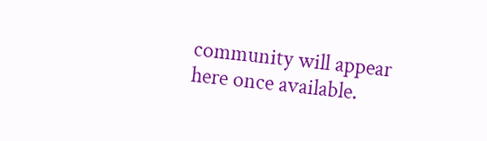community will appear here once available.